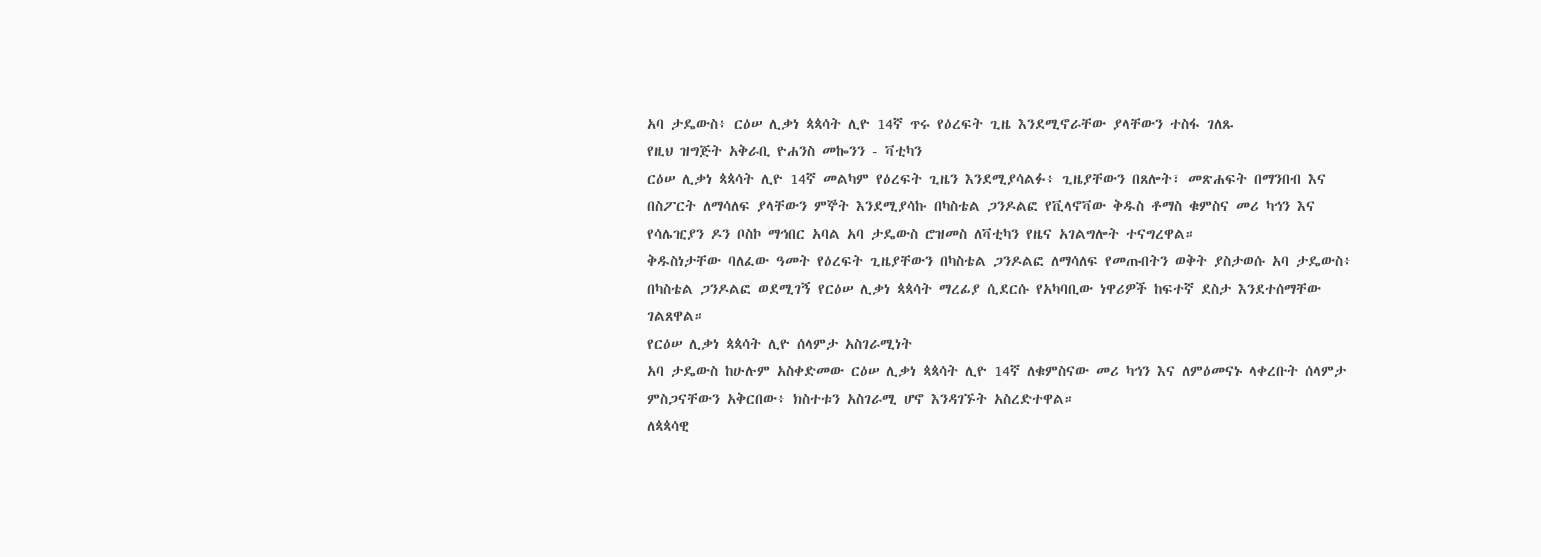አባ ታዴውስ፥ ርዕሠ ሊቃነ ጳጳሳት ሊዮ 14ኛ ጥሩ የዕረፍት ጊዜ እንደሚኖራቸው ያላቸውን ተስፋ ገለጹ
የዚህ ዝግጅት አቅራቢ ዮሐንስ መኰንን - ቫቲካን
ርዕሠ ሊቃነ ጳጳሳት ሊዮ 14ኛ መልካም የዕረፍት ጊዜን እንደሚያሳልፉ፥ ጊዜያቸውን በጸሎት፣ መጽሐፍት በማንበብ እና በስፖርት ለማሳለፍ ያላቸውን ምኞት እንደሚያሳኩ በካስቴል ጋንዶልፎ የቪላኖቫው ቅዱስ ቶማስ ቁምስና መሪ ካኅን እና የሳሌዢያን ዶን ቦስኮ ማኅበር አባል አባ ታዴውስ ሮዝመስ ለቫቲካን የዜና አገልግሎት ተናግረዋል።
ቅዱስነታቸው ባለፈው ዓመት የዕረፍት ጊዜያቸውን በካስቴል ጋንዶልፎ ለማሳለፍ የመጡበትን ወቅት ያስታወሱ አባ ታዴውስ፥ በካስቴል ጋንዶልፎ ወደሚገኝ የርዕሠ ሊቃነ ጳጳሳት ማረፊያ ሲደርሱ የአካባቢው ነዋሪዎች ከፍተኛ ደስታ እንደተሰማቸው ገልጸዋል።
የርዕሠ ሊቃነ ጳጳሳት ሊዮ ሰላምታ አስገራሚነት
አባ ታዴውስ ከሁሉም አስቀድመው ርዕሠ ሊቃነ ጳጳሳት ሊዮ 14ኛ ለቁምስናው መሪ ካኅን እና ለምዕመናኑ ላቀረቡት ሰላምታ ምስጋናቸውን አቅርበው፥ ክስተቱን አስገራሚ ሆኖ እንዳገኙት አስረድተዋል።
ለጳጳሳዊ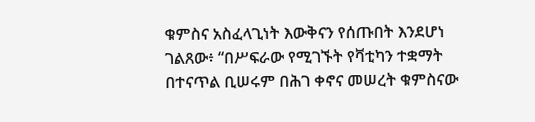ቁምስና አስፈላጊነት እውቅናን የሰጡበት እንደሆነ ገልጸው፥ “በሥፍራው የሚገኙት የቫቲካን ተቋማት በተናጥል ቢሠሩም በሕገ ቀኖና መሠረት ቁምስናው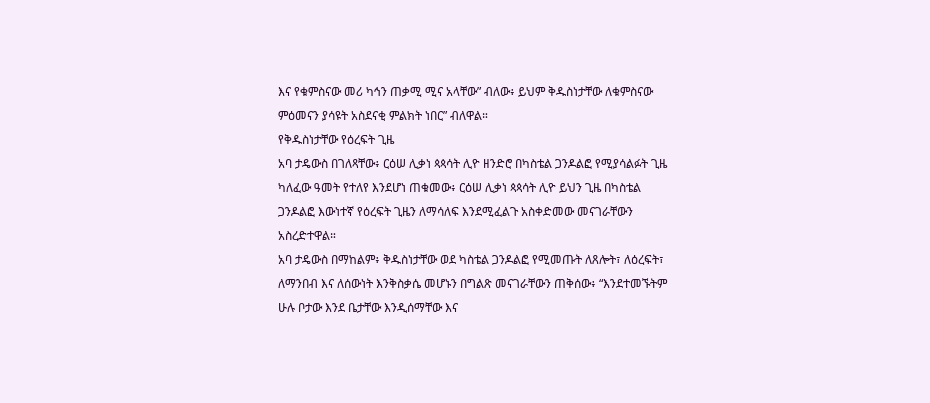እና የቁምስናው መሪ ካኅን ጠቃሚ ሚና አላቸው” ብለው፥ ይህም ቅዱስነታቸው ለቁምስናው ምዕመናን ያሳዩት አስደናቂ ምልክት ነበር” ብለዋል።
የቅዱስነታቸው የዕረፍት ጊዜ
አባ ታዴውስ በገለጻቸው፥ ርዕሠ ሊቃነ ጳጳሳት ሊዮ ዘንድሮ በካስቴል ጋንዶልፎ የሚያሳልፉት ጊዜ ካለፈው ዓመት የተለየ እንደሆነ ጠቁመው፥ ርዕሠ ሊቃነ ጳጳሳት ሊዮ ይህን ጊዜ በካስቴል ጋንዶልፎ እውነተኛ የዕረፍት ጊዜን ለማሳለፍ እንደሚፈልጉ አስቀድመው መናገራቸውን አስረድተዋል።
አባ ታዴውስ በማከልም፥ ቅዱስነታቸው ወደ ካስቴል ጋንዶልፎ የሚመጡት ለጸሎት፣ ለዕረፍት፣ ለማንበብ እና ለሰውነት እንቅስቃሴ መሆኑን በግልጽ መናገራቸውን ጠቅሰው፥ “እንደተመኙትም ሁሉ ቦታው እንደ ቤታቸው እንዲሰማቸው እና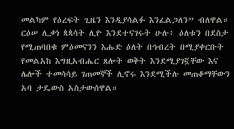መልካም የዕረፍት ጊዜን እንዲያሳልፉ እንፈልጋለን” ብለዋል።
ርዕሠ ሊቃነ ጳጳሳት ሊዮ እንደተናገሩት ሁሉ፥ ዕለቱን በደስታ የሚጠባበቁ ምዕመናንን እሑድ ዕለት በኅብረት በሚያቀርቡት የመልአከ እግዚአብሔር ጸሎት ወቅት እንደሚያገኟቸው እና ሌሎች ተመሳሳይ ገጠመኞች ሊኖሩ እንደሚችሉ መጠቆማቸውን አባ ታዴውስ አስታውሰዋል።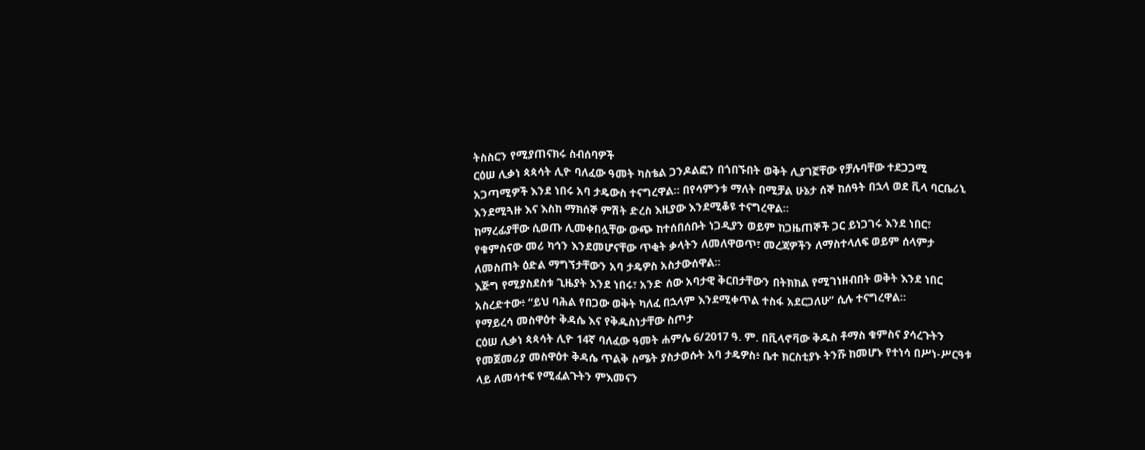ትስስርን የሚያጠናክሩ ስብሰባዎች
ርዕሠ ሊቃነ ጳጳሳት ሊዮ ባለፈው ዓመት ካስቴል ጋንዶልፎን በጎበኙበት ወቅት ሊያገኟቸው የቻሉባቸው ተደጋጋሚ አጋጣሚዎች እንደ ነበሩ አባ ታዴውስ ተናግረዋል። በየሳምንቱ ማለት በሚቻል ሁኔታ ሰኞ ከሰዓት በኋላ ወደ ቪላ ባርቤሪኒ እንደሚጓዙ እና እስከ ማክሰኞ ምሽት ድረስ እዚያው እንደሚቆዩ ተናግረዋል።
ከማረፊያቸው ሲወጡ ሊመቀበሏቸው ውጭ ከተሰበሰቡት ነጋዲያን ወይም ከጋዜጠኞች ጋር ይነጋገሩ እንደ ነበር፣ የቁምስናው መሪ ካኅን እንደመሆናቸው ጥቂት ቃላትን ለመለዋወጥ፣ መረጃዎችን ለማስተላለፍ ወይም ሰላምታ ለመስጠት ዕድል ማግኘታቸውን አባ ታዴዎስ አስታውሰዋል።
እጅግ የሚያስደስቱ ጊዜያት እንደ ነበሩ፣ አንድ ሰው አባታዊ ቅርበታቸውን በትክክል የሚገነዘብበት ወቅት እንደ ነበር አስረድተው፥ “ይህ ባሕል የበጋው ወቅት ካለፈ በኋላም እንደሚቀጥል ተስፋ አደርጋለሁ” ሲሉ ተናግረዋል።
የማይረሳ መስዋዕተ ቅዳሴ እና የቅዱስነታቸው ስጦታ
ርዕሠ ሊቃነ ጳጳሳት ሊዮ 14ኛ ባለፈው ዓመት ሐምሌ 6/2017 ዓ. ም. በቪላኖቫው ቅዱስ ቶማስ ቁምስና ያሳረጉትን የመጀመሪያ መስዋዕተ ቅዳሴ ጥልቅ ስሜት ያስታወሱት አባ ታዴዎስ፥ ቤተ ክርስቲያኑ ትንሹ ከመሆኑ የተነሳ በሥነ-ሥርዓቱ ላይ ለመሳተፍ የሚፈልጉትን ምእመናን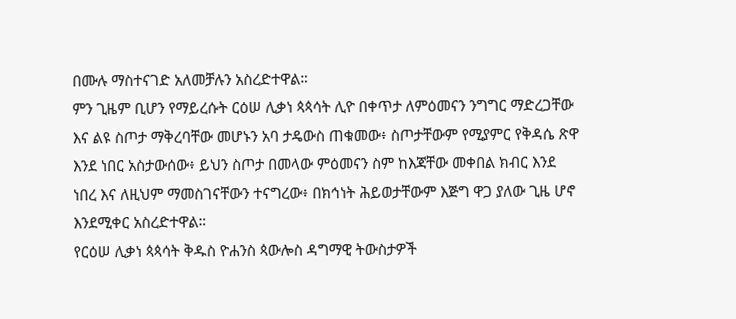በሙሉ ማስተናገድ አለመቻሉን አስረድተዋል።
ምን ጊዜም ቢሆን የማይረሱት ርዕሠ ሊቃነ ጳጳሳት ሊዮ በቀጥታ ለምዕመናን ንግግር ማድረጋቸው እና ልዩ ስጦታ ማቅረባቸው መሆኑን አባ ታዴውስ ጠቁመው፥ ስጦታቸውም የሚያምር የቅዳሴ ጽዋ እንደ ነበር አስታውሰው፥ ይህን ስጦታ በመላው ምዕመናን ስም ከእጃቸው መቀበል ክብር እንደ ነበረ እና ለዚህም ማመስገናቸውን ተናግረው፥ በክኅነት ሕይወታቸውም እጅግ ዋጋ ያለው ጊዜ ሆኖ እንደሚቀር አስረድተዋል።
የርዕሠ ሊቃነ ጳጳሳት ቅዱስ ዮሐንስ ጳውሎስ ዳግማዊ ትውስታዎች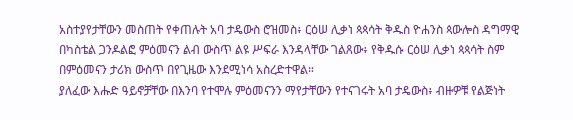አስተያየታቸውን መስጠት የቀጠሉት አባ ታዴውስ ሮዝመስ፥ ርዕሠ ሊቃነ ጳጳሳት ቅዱስ ዮሐንስ ጳውሎስ ዳግማዊ በካስቴል ጋንዶልፎ ምዕመናን ልብ ውስጥ ልዩ ሥፍራ እንዳላቸው ገልጸው፥ የቅዱሱ ርዕሠ ሊቃነ ጳጳሳት ስም በምዕመናን ታሪክ ውስጥ በየጊዜው እንደሚነሳ አስረድተዋል።
ያለፈው እሑድ ዓይኖቻቸው በእንባ የተሞሉ ምዕመናንን ማየታቸውን የተናገሩት አባ ታዴውስ፥ ብዙዎቹ የልጅነት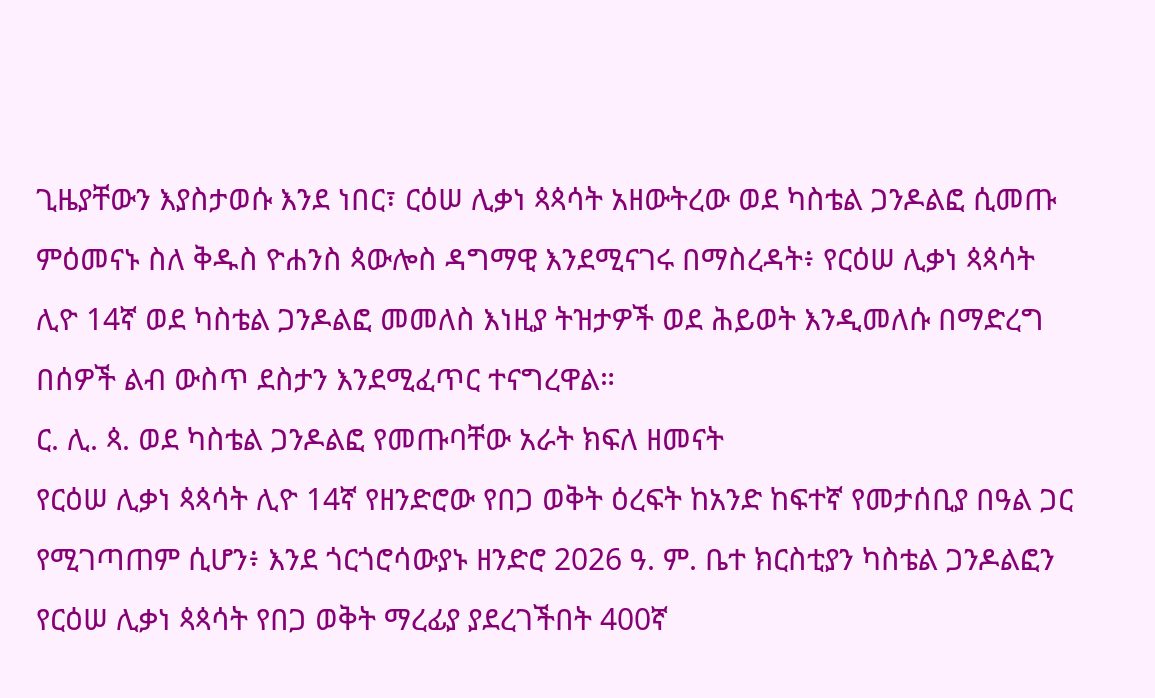ጊዜያቸውን እያስታወሱ እንደ ነበር፣ ርዕሠ ሊቃነ ጳጳሳት አዘውትረው ወደ ካስቴል ጋንዶልፎ ሲመጡ ምዕመናኑ ስለ ቅዱስ ዮሐንስ ጳውሎስ ዳግማዊ እንደሚናገሩ በማስረዳት፥ የርዕሠ ሊቃነ ጳጳሳት ሊዮ 14ኛ ወደ ካስቴል ጋንዶልፎ መመለስ እነዚያ ትዝታዎች ወደ ሕይወት እንዲመለሱ በማድረግ በሰዎች ልብ ውስጥ ደስታን እንደሚፈጥር ተናግረዋል።
ር. ሊ. ጳ. ወደ ካስቴል ጋንዶልፎ የመጡባቸው አራት ክፍለ ዘመናት
የርዕሠ ሊቃነ ጳጳሳት ሊዮ 14ኛ የዘንድሮው የበጋ ወቅት ዕረፍት ከአንድ ከፍተኛ የመታሰቢያ በዓል ጋር የሚገጣጠም ሲሆን፥ እንደ ጎርጎሮሳውያኑ ዘንድሮ 2026 ዓ. ም. ቤተ ክርስቲያን ካስቴል ጋንዶልፎን የርዕሠ ሊቃነ ጳጳሳት የበጋ ወቅት ማረፊያ ያደረገችበት 400ኛ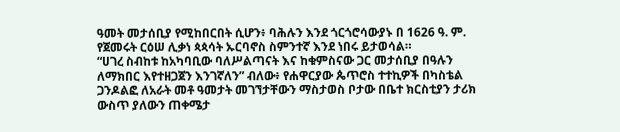ዓመት መታሰቢያ የሚከበርበት ሲሆን፥ ባሕሉን እንደ ጎርጎሮሳውያኑ በ 1626 ዓ. ም. የጀመሩት ርዕሠ ሊቃነ ጳጳሳት ኡርባኖስ ስምንተኛ እንደ ነበሩ ይታወሳል።
“ሀገረ ስብከቱ ከአካባቢው ባለሥልጣናት እና ከቁምስናው ጋር መታሰቢያ በዓሉን ለማክበር እየተዘጋጀን እንገኛለን” ብለው፥ የሐዋርያው ጴጥሮስ ተተኪዎች በካስቴል ጋንዶልፎ ለአራት መቶ ዓመታት መገኘታቸውን ማስታወስ ቦታው በቤተ ክርስቲያን ታሪክ ውስጥ ያለውን ጠቀሜታ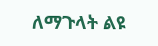ለማጉላት ልዩ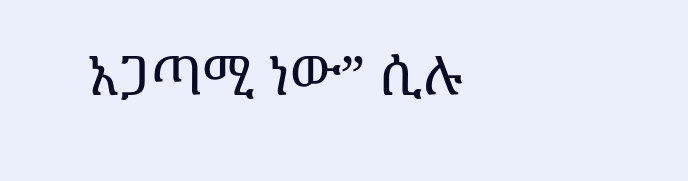አጋጣሚ ነው” ሲሉ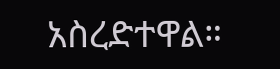አስረድተዋል።